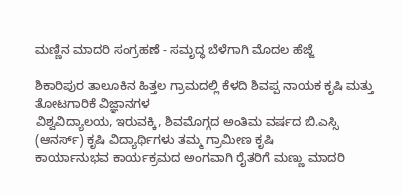ಮಣ್ಣಿನ ಮಾದರಿ ಸಂಗ್ರಹಣೆ - ಸಮೃದ್ಧ ಬೆಳೆಗಾಗಿ ಮೊದಲ ಹೆಜ್ಜೆ

ಶಿಕಾರಿಪುರ ತಾಲೂಕಿನ ಹಿತ್ತಲ ಗ್ರಾಮದಲ್ಲಿ ಕೆಳದಿ ಶಿವಪ್ಪ ನಾಯಕ ಕೃಷಿ ಮತ್ತು ತೋಟಗಾರಿಕೆ ವಿಜ್ಞಾನಗಳ
ವಿಶ್ವವಿದ್ಯಾಲಯ, ಇರುವಕ್ಕಿ, ಶಿವಮೊಗ್ಗದ ಅಂತಿಮ ವರ್ಷದ ಬಿ.ಎಸ್ಸಿ (ಆನರ್ಸ್) ಕೃಷಿ ವಿದ್ಯಾರ್ಥಿಗಳು ತಮ್ಮ ಗ್ರಾಮೀಣ ಕೃಷಿ
ಕಾರ್ಯಾನುಭವ ಕಾರ್ಯಕ್ರಮದ ಅಂಗವಾಗಿ ರೈತರಿಗೆ ಮಣ್ಣು ಮಾದರಿ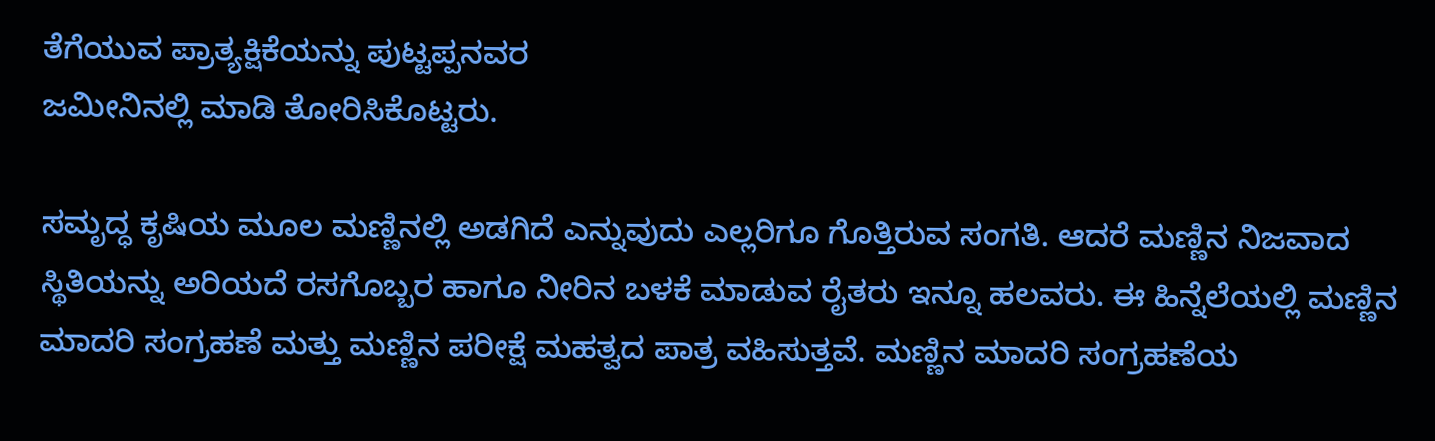ತೆಗೆಯುವ ಪ್ರಾತ್ಯಕ್ಷಿಕೆಯನ್ನು ಪುಟ್ಟಪ್ಪನವರ
ಜಮೀನಿನಲ್ಲಿ ಮಾಡಿ ತೋರಿಸಿಕೊಟ್ಟರು.

ಸಮೃದ್ಧ ಕೃಷಿಯ ಮೂಲ ಮಣ್ಣಿನಲ್ಲಿ ಅಡಗಿದೆ ಎನ್ನುವುದು ಎಲ್ಲರಿಗೂ ಗೊತ್ತಿರುವ ಸಂಗತಿ. ಆದರೆ ಮಣ್ಣಿನ ನಿಜವಾದ
ಸ್ಥಿತಿಯನ್ನು ಅರಿಯದೆ ರಸಗೊಬ್ಬರ ಹಾಗೂ ನೀರಿನ ಬಳಕೆ ಮಾಡುವ ರೈತರು ಇನ್ನೂ ಹಲವರು. ಈ ಹಿನ್ನೆಲೆಯಲ್ಲಿ ಮಣ್ಣಿನ
ಮಾದರಿ ಸಂಗ್ರಹಣೆ ಮತ್ತು ಮಣ್ಣಿನ ಪರೀಕ್ಷೆ ಮಹತ್ವದ ಪಾತ್ರ ವಹಿಸುತ್ತವೆ. ಮಣ್ಣಿನ ಮಾದರಿ ಸಂಗ್ರಹಣೆಯ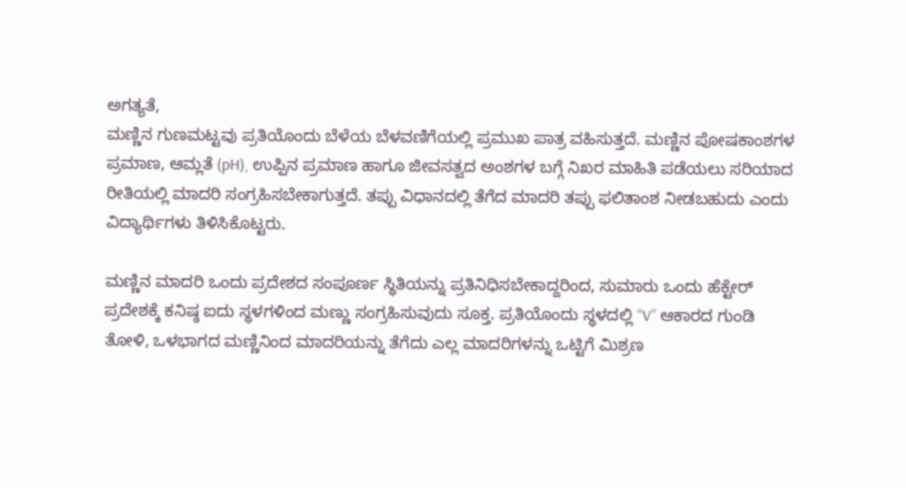ಅಗತ್ಯತೆ,
ಮಣ್ಣಿನ ಗುಣಮಟ್ಟವು ಪ್ರತಿಯೊಂದು ಬೆಳೆಯ ಬೆಳವಣಿಗೆಯಲ್ಲಿ ಪ್ರಮುಖ ಪಾತ್ರ ವಹಿಸುತ್ತದೆ. ಮಣ್ಣಿನ ಪೋಷಕಾಂಶಗಳ
ಪ್ರಮಾಣ, ಆಮ್ಲತೆ (pH), ಉಪ್ಪಿನ ಪ್ರಮಾಣ ಹಾಗೂ ಜೀವಸತ್ವದ ಅಂಶಗಳ ಬಗ್ಗೆ ನಿಖರ ಮಾಹಿತಿ ಪಡೆಯಲು ಸರಿಯಾದ
ರೀತಿಯಲ್ಲಿ ಮಾದರಿ ಸಂಗ್ರಹಿಸಬೇಕಾಗುತ್ತದೆ. ತಪ್ಪು ವಿಧಾನದಲ್ಲಿ ತೆಗೆದ ಮಾದರಿ ತಪ್ಪು ಫಲಿತಾಂಶ ನೀಡಬಹುದು ಎಂದು
ವಿದ್ಯಾರ್ಥಿಗಳು ತಿಳಿಸಿಕೊಟ್ಟರು.

ಮಣ್ಣಿನ ಮಾದರಿ ಒಂದು ಪ್ರದೇಶದ ಸಂಪೂರ್ಣ ಸ್ಥಿತಿಯನ್ನು ಪ್ರತಿನಿಧಿಸಬೇಕಾದ್ದರಿಂದ, ಸುಮಾರು ಒಂದು ಹೆಕ್ಟೇರ್
ಪ್ರದೇಶಕ್ಕೆ ಕನಿಷ್ಠ ಐದು ಸ್ಥಳಗಳಿಂದ ಮಣ್ಣು ಸಂಗ್ರಹಿಸುವುದು ಸೂಕ್ತ. ಪ್ರತಿಯೊಂದು ಸ್ಥಳದಲ್ಲಿ “V” ಆಕಾರದ ಗುಂಡಿ
ತೋಳಿ, ಒಳಭಾಗದ ಮಣ್ಣಿನಿಂದ ಮಾದರಿಯನ್ನು ತೆಗೆದು ಎಲ್ಲ ಮಾದರಿಗಳನ್ನು ಒಟ್ಟಿಗೆ ಮಿಶ್ರಣ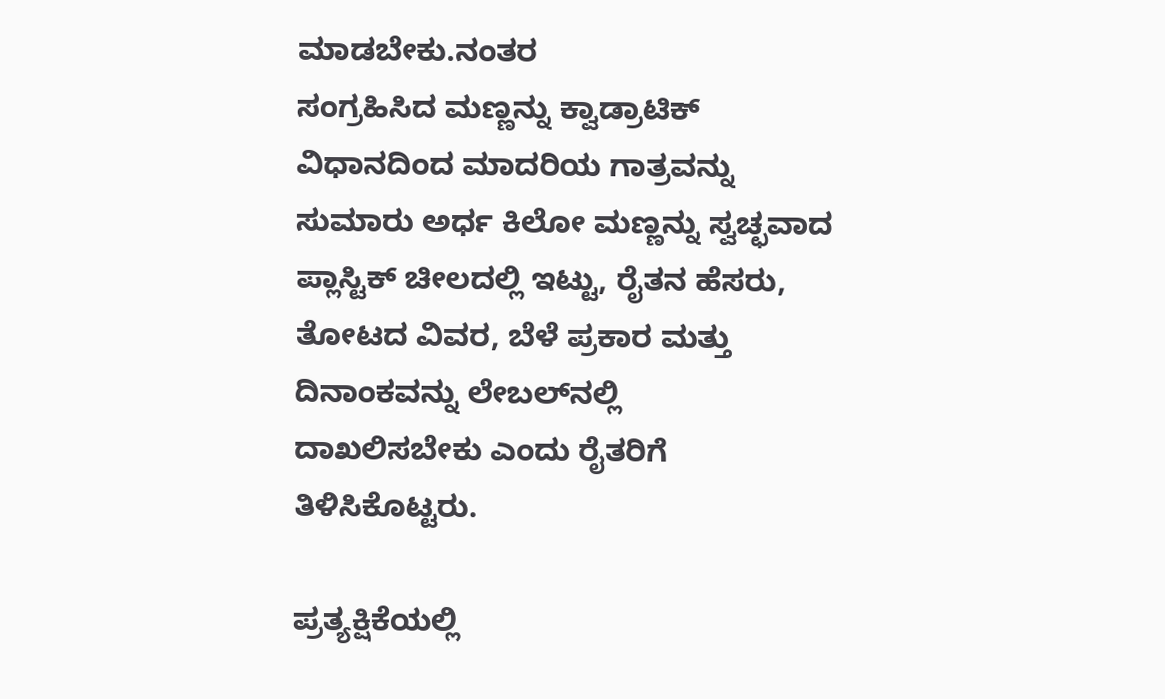ಮಾಡಬೇಕು.ನಂತರ
ಸಂಗ್ರಹಿಸಿದ ಮಣ್ಣನ್ನು ಕ್ವಾಡ್ರಾಟಿಕ್ ವಿಧಾನದಿಂದ ಮಾದರಿಯ ಗಾತ್ರವನ್ನು ಸುಮಾರು ಅರ್ಧ ಕಿಲೋ ಮಣ್ಣನ್ನು ಸ್ವಚ್ಛವಾದ
ಪ್ಲಾಸ್ಟಿಕ್ ಚೀಲದಲ್ಲಿ ಇಟ್ಟು, ರೈತನ ಹೆಸರು, ತೋಟದ ವಿವರ, ಬೆಳೆ ಪ್ರಕಾರ ಮತ್ತು ದಿನಾಂಕವನ್ನು ಲೇಬಲ್‌ನಲ್ಲಿ
ದಾಖಲಿಸಬೇಕು ಎಂದು ರೈತರಿಗೆ ತಿಳಿಸಿಕೊಟ್ಟರು.

ಪ್ರತ್ಯಕ್ಷಿಕೆಯಲ್ಲಿ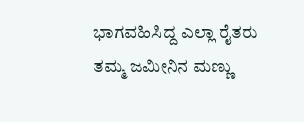ಭಾಗವಹಿಸಿದ್ದ ಎಲ್ಲಾ ರೈತರು ತಮ್ಮ ಜಮೀನಿನ ಮಣ್ಣು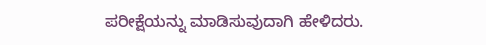ಪರೀಕ್ಷೆಯನ್ನು ಮಾಡಿಸುವುದಾಗಿ ಹೇಳಿದರು.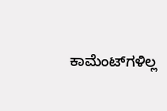ಕಾಮೆಂಟ್‌ಗಳಿಲ್ಲ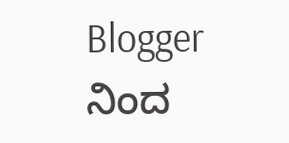Blogger ನಿಂದ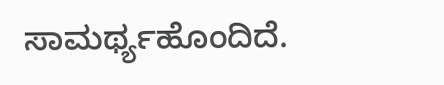ಸಾಮರ್ಥ್ಯಹೊಂದಿದೆ.